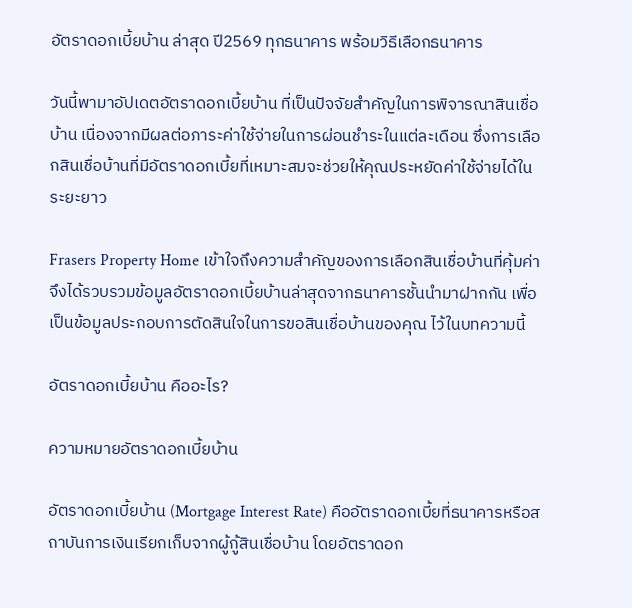อัตราดอกเบี้ยบ้าน ล่าสุด ปี2569 ทุกธนาคาร พร้อมวิธีเลือกธนาคาร

วันนี้พามาอัปเดตอัตราดอกเบี้ยบ้าน ที่เป็นปัจจัยสำคัญในการพิจารณาสินเชื่อบ้าน เนื่องจากมีผลต่อภาระค่าใช้จ่ายในการผ่อนชำระในแต่ละเดือน ซึ่งการเลือกสินเชื่อบ้านที่มีอัตราดอกเบี้ยที่เหมาะสมจะช่วยให้คุณประหยัดค่าใช้จ่ายได้ในระยะยาว

Frasers Property Home เข้าใจถึงความสำคัญของการเลือกสินเชื่อบ้านที่คุ้มค่า จึงได้รวบรวมข้อมูลอัตราดอกเบี้ยบ้านล่าสุดจากธนาคารชั้นนำมาฝากกัน เพื่อเป็นข้อมูลประกอบการตัดสินใจในการขอสินเชื่อบ้านของคุณ ไว้ในบทความนี้

อัตราดอกเบี้ยบ้าน คืออะไร?

ความหมายอัตราดอกเบี้ยบ้าน

อัตราดอกเบี้ยบ้าน (Mortgage Interest Rate) คืออัตราดอกเบี้ยที่ธนาคารหรือสถาบันการเงินเรียกเก็บจากผู้กู้สินเชื่อบ้าน โดยอัตราดอก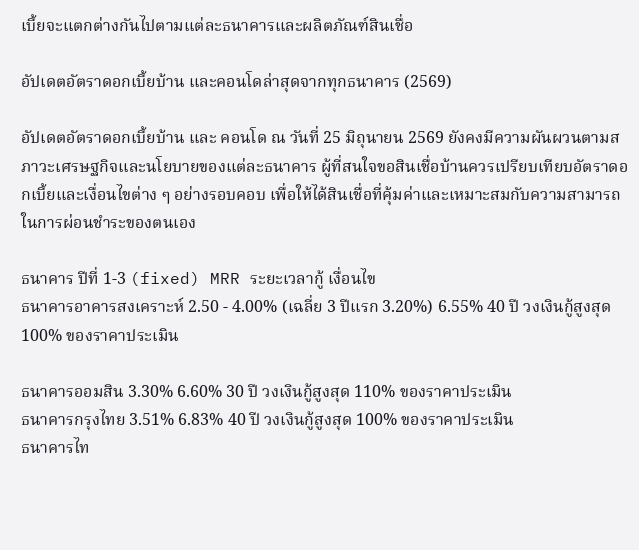เบี้ยจะแตกต่างกันไปตามแต่ละธนาคารและผลิตภัณฑ์สินเชื่อ

อัปเดตอัตราดอกเบี้ยบ้าน และคอนโดล่าสุดจากทุกธนาคาร (2569)

อัปเดตอัตราดอกเบี้ยบ้าน และ คอนโด ณ วันที่ 25 มิถุนายน 2569 ยังคงมีความผันผวนตามสภาวะเศรษฐกิจและนโยบายของแต่ละธนาคาร ผู้ที่สนใจขอสินเชื่อบ้านควรเปรียบเทียบอัตราดอกเบี้ยและเงื่อนไขต่าง ๆ อย่างรอบคอบ เพื่อให้ได้สินเชื่อที่คุ้มค่าและเหมาะสมกับความสามารถในการผ่อนชำระของตนเอง

ธนาคาร ปีที่ 1-3 (fixed) MRR ระยะเวลากู้ เงื่อนไข
ธนาคารอาคารสงเคราะห์ 2.50 - 4.00% (เฉลี่ย 3 ปีแรก 3.20%) 6.55% 40 ปี วงเงินกู้สูงสุด 100% ของราคาประเมิน

ธนาคารออมสิน 3.30% 6.60% 30 ปี วงเงินกู้สูงสุด 110% ของราคาประเมิน
ธนาคารกรุงไทย 3.51% 6.83% 40 ปี วงเงินกู้สูงสุด 100% ของราคาประเมิน
ธนาคารไท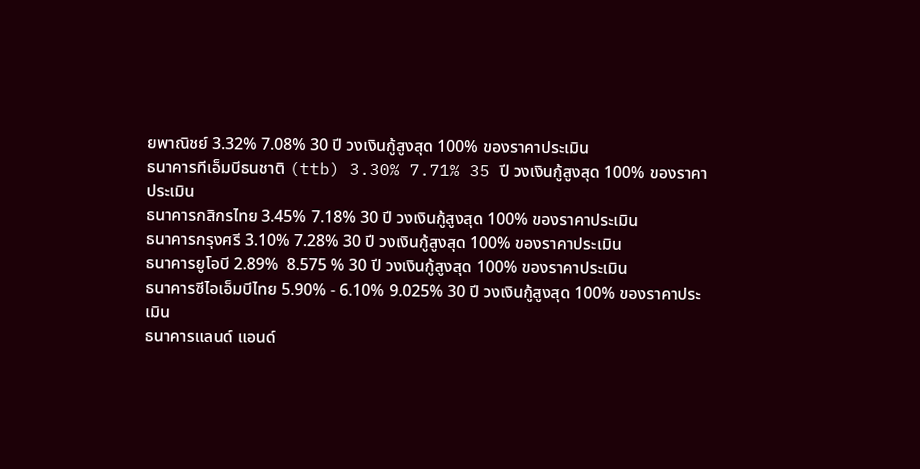ยพาณิชย์ 3.32% 7.08% 30 ปี วงเงินกู้สูงสุด 100% ของราคาประเมิน
ธนาคารทีเอ็มบีธนชาติ (ttb) 3.30% 7.71% 35 ปี วงเงินกู้สูงสุด 100% ของราคาประเมิน
ธนาคารกสิกรไทย 3.45% 7.18% 30 ปี วงเงินกู้สูงสุด 100% ของราคาประเมิน
ธนาคารกรุงศรี 3.10% 7.28% 30 ปี วงเงินกู้สูงสุด 100% ของราคาประเมิน
ธนาคารยูโอบี 2.89%  8.575 % 30 ปี วงเงินกู้สูงสุด 100% ของราคาประเมิน
ธนาคารซีไอเอ็มบีไทย 5.90% - 6.10% 9.025% 30 ปี วงเงินกู้สูงสุด 100% ของราคาประเมิน
ธนาคารแลนด์ แอนด์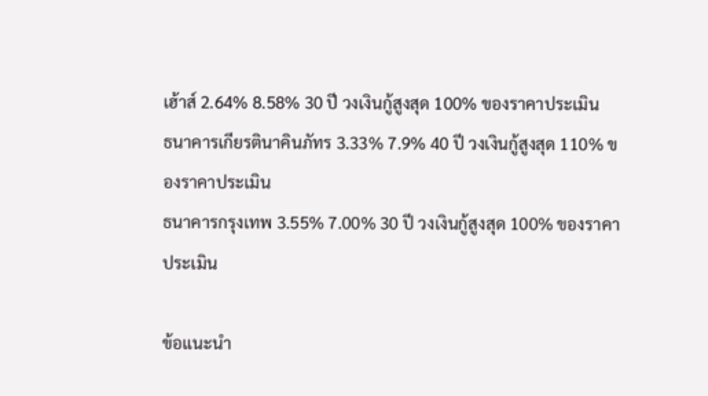เฮ้าส์ 2.64% 8.58% 30 ปี วงเงินกู้สูงสุด 100% ของราคาประเมิน
ธนาคารเกียรตินาคินภัทร 3.33% 7.9% 40 ปี วงเงินกู้สูงสุด 110% ของราคาประเมิน
ธนาคารกรุงเทพ 3.55% 7.00% 30 ปี วงเงินกู้สูงสุด 100% ของราคาประเมิน

ข้อแนะนำ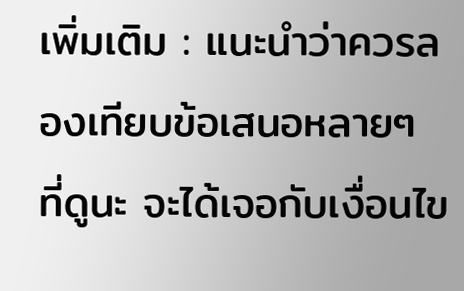เพิ่มเติม : แนะนำว่าควรลองเทียบข้อเสนอหลายๆ ที่ดูนะ จะได้เจอกับเงื่อนไข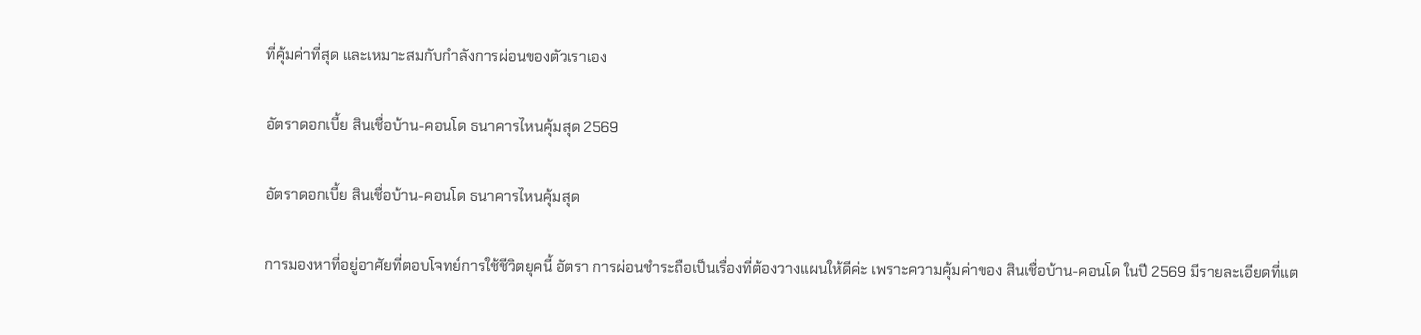ที่คุ้มค่าที่สุด และเหมาะสมกับกำลังการผ่อนของตัวเราเอง

อัตราดอกเบี้ย สินเชื่อบ้าน-คอนโด ธนาคารไหนคุ้มสุด 2569

อัตราดอกเบี้ย สินเชื่อบ้าน-คอนโด ธนาคารไหนคุ้มสุด

การมองหาที่อยู่อาศัยที่ตอบโจทย์การใช้ชีวิตยุคนี้ อัตรา การผ่อนชำระถือเป็นเรื่องที่ต้องวางแผนให้ดีค่ะ เพราะความคุ้มค่าของ สินเชื่อบ้าน-คอนโด ในปี 2569 มีรายละเอียดที่แต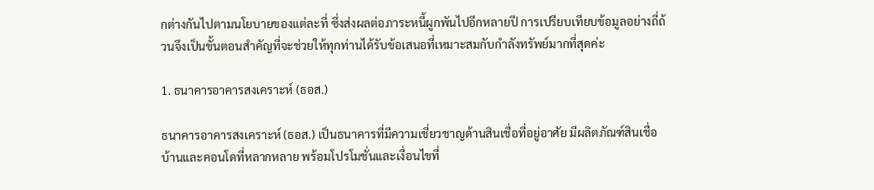กต่างกันไปตามนโยบายของแต่ละที่ ซึ่งส่งผลต่อภาระหนี้ผูกพันไปอีกหลายปี การเปรียบเทียบข้อมูลอย่างถี่ถ้วนจึงเป็นขั้นตอนสำคัญที่จะช่วยให้ทุกท่านได้รับข้อเสนอที่เหมาะสมกับกำลังทรัพย์มากที่สุดค่ะ

1. ธนาคารอาคารสงเคราะห์ (ธอส.)

ธนาคารอาคารสงเคราะห์ (ธอส.) เป็นธนาคารที่มีความเชี่ยวชาญด้านสินเชื่อที่อยู่อาศัย มีผลิตภัณฑ์สินเชื่อบ้านและคอนโดที่หลากหลาย พร้อมโปรโมชั่นและเงื่อนไขที่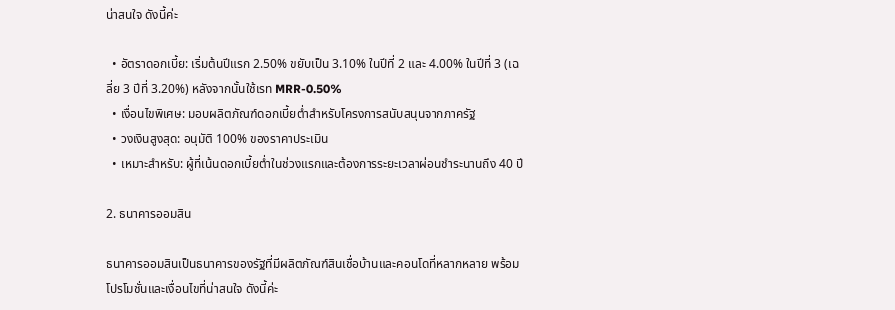น่าสนใจ ดังนี้ค่ะ

  • อัตราดอกเบี้ย: เริ่มต้นปีแรก 2.50% ขยับเป็น 3.10% ในปีที่ 2 และ 4.00% ในปีที่ 3 (เฉลี่ย 3 ปีที่ 3.20%) หลังจากนั้นใช้เรท MRR-0.50%
  • เงื่อนไขพิเศษ: มอบผลิตภัณฑ์ดอกเบี้ยต่ำสำหรับโครงการสนับสนุนจากภาครัฐ
  • วงเงินสูงสุด: อนุมัติ 100% ของราคาประเมิน
  • เหมาะสำหรับ: ผู้ที่เน้นดอกเบี้ยต่ำในช่วงแรกและต้องการระยะเวลาผ่อนชำระนานถึง 40 ปี

2. ธนาคารออมสิน

ธนาคารออมสินเป็นธนาคารของรัฐที่มีผลิตภัณฑ์สินเชื่อบ้านและคอนโดที่หลากหลาย พร้อมโปรโมชั่นและเงื่อนไขที่น่าสนใจ ดังนี้ค่ะ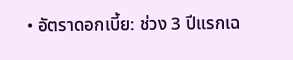• อัตราดอกเบี้ย: ช่วง 3 ปีแรกเฉ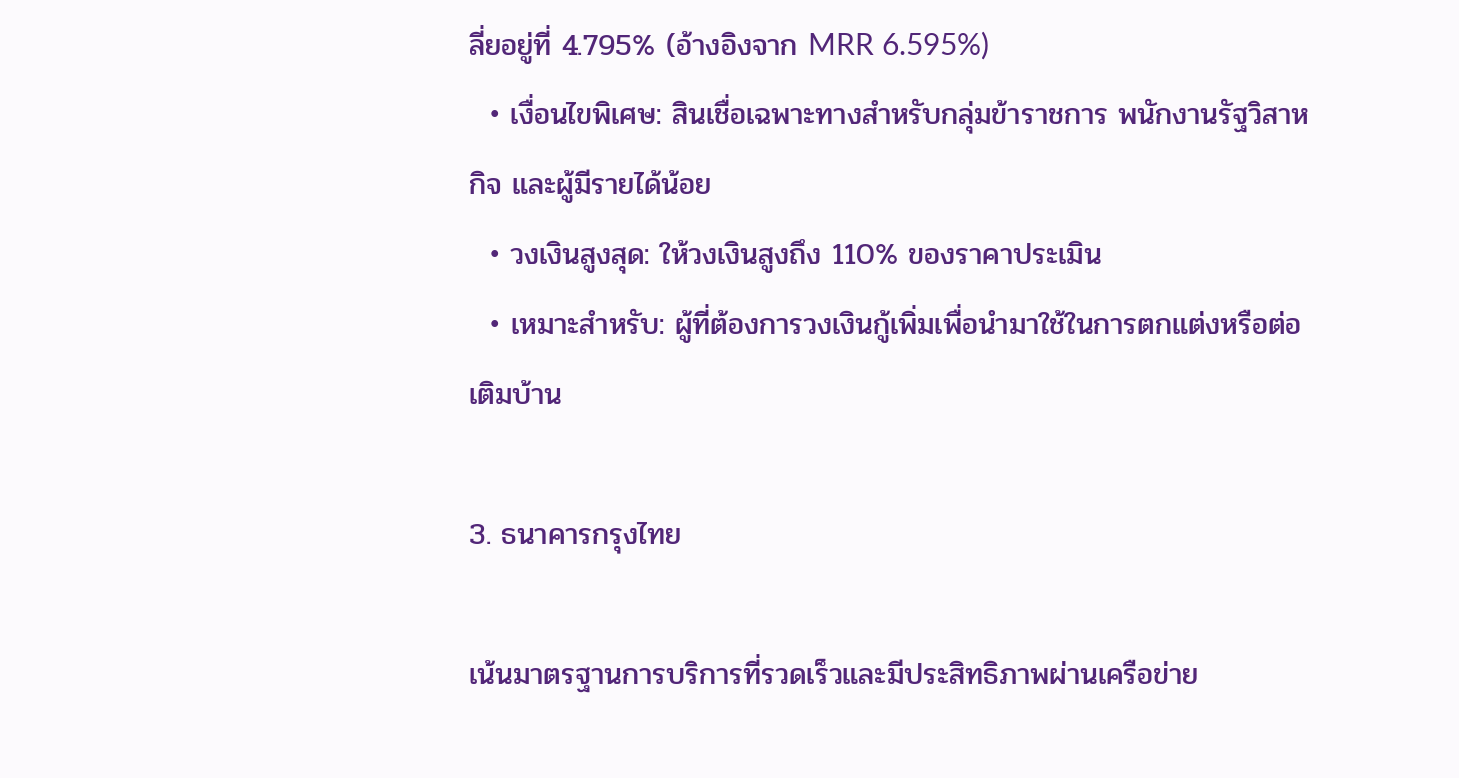ลี่ยอยู่ที่ 4.795% (อ้างอิงจาก MRR 6.595%)
  • เงื่อนไขพิเศษ: สินเชื่อเฉพาะทางสำหรับกลุ่มข้าราชการ พนักงานรัฐวิสาหกิจ และผู้มีรายได้น้อย
  • วงเงินสูงสุด: ให้วงเงินสูงถึง 110% ของราคาประเมิน
  • เหมาะสำหรับ: ผู้ที่ต้องการวงเงินกู้เพิ่มเพื่อนำมาใช้ในการตกแต่งหรือต่อเติมบ้าน

3. ธนาคารกรุงไทย

เน้นมาตรฐานการบริการที่รวดเร็วและมีประสิทธิภาพผ่านเครือข่าย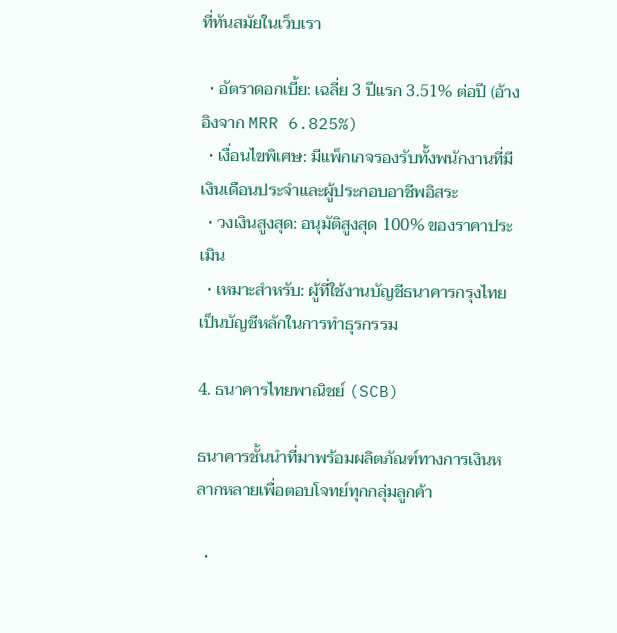ที่ทันสมัยในเว็บเรา

  • อัตราดอกเบี้ย: เฉลี่ย 3 ปีแรก 3.51% ต่อปี (อ้างอิงจาก MRR 6.825%)
  • เงื่อนไขพิเศษ: มีแพ็กเกจรองรับทั้งพนักงานที่มีเงินเดือนประจำและผู้ประกอบอาชีพอิสระ
  • วงเงินสูงสุด: อนุมัติสูงสุด 100% ของราคาประเมิน
  • เหมาะสำหรับ: ผู้ที่ใช้งานบัญชีธนาคารกรุงไทยเป็นบัญชีหลักในการทำธุรกรรม

4. ธนาคารไทยพาณิชย์ (SCB)

ธนาคารชั้นนำที่มาพร้อมผลิตภัณฑ์ทางการเงินหลากหลายเพื่อตอบโจทย์ทุกกลุ่มลูกค้า

  •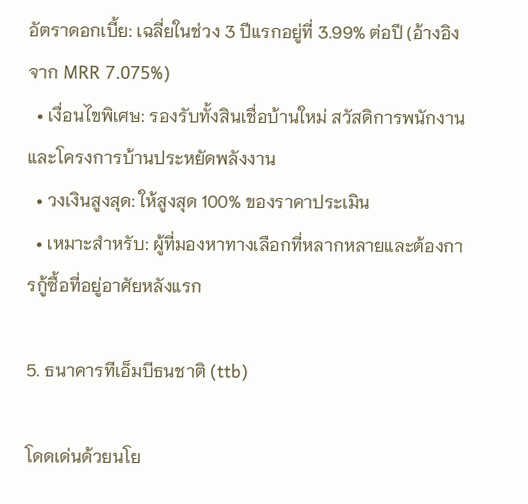อัตราดอกเบี้ย: เฉลี่ยในช่วง 3 ปีแรกอยู่ที่ 3.99% ต่อปี (อ้างอิงจาก MRR 7.075%)
  • เงื่อนไขพิเศษ: รองรับทั้งสินเชื่อบ้านใหม่ สวัสดิการพนักงาน และโครงการบ้านประหยัดพลังงาน
  • วงเงินสูงสุด: ให้สูงสุด 100% ของราคาประเมิน
  • เหมาะสำหรับ: ผู้ที่มองหาทางเลือกที่หลากหลายและต้องการกู้ซื้อที่อยู่อาศัยหลังแรก

5. ธนาคารทีเอ็มบีธนชาติ (ttb)

โดดเด่นด้วยนโย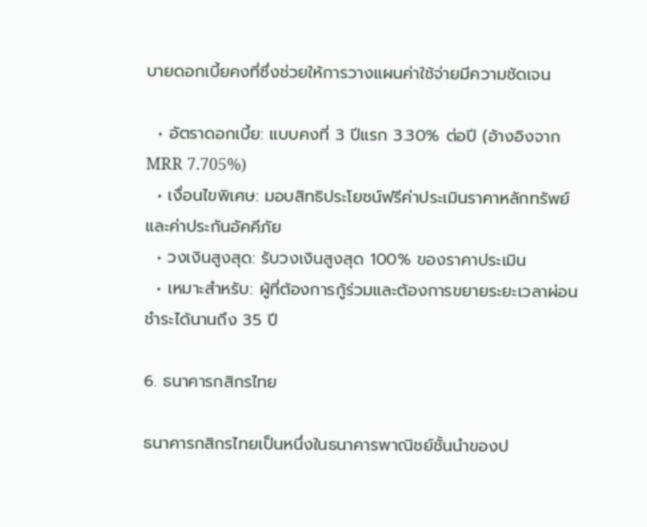บายดอกเบี้ยคงที่ซึ่งช่วยให้การวางแผนค่าใช้จ่ายมีความชัดเจน

  • อัตราดอกเบี้ย: แบบคงที่ 3 ปีแรก 3.30% ต่อปี (อ้างอิงจาก MRR 7.705%)
  • เงื่อนไขพิเศษ: มอบสิทธิประโยชน์ฟรีค่าประเมินราคาหลักทรัพย์และค่าประกันอัคคีภัย
  • วงเงินสูงสุด: รับวงเงินสูงสุด 100% ของราคาประเมิน
  • เหมาะสำหรับ: ผู้ที่ต้องการกู้ร่วมและต้องการขยายระยะเวลาผ่อนชำระได้นานถึง 35 ปี

6. ธนาคารกสิกรไทย

ธนาคารกสิกรไทยเป็นหนึ่งในธนาคารพาณิชย์ชั้นนำของป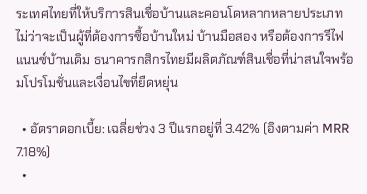ระเทศไทยที่ให้บริการสินเชื่อบ้านและคอนโดหลากหลายประเภท ไม่ว่าจะเป็นผู้ที่ต้องการซื้อบ้านใหม่ บ้านมือสอง หรือต้องการรีไฟแนนซ์บ้านเดิม ธนาคารกสิกรไทยมีผลิตภัณฑ์สินเชื่อที่น่าสนใจพร้อมโปรโมชั่นและเงื่อนไขที่ยืดหยุ่น

  • อัตราดอกเบี้ย: เฉลี่ยช่วง 3 ปีแรกอยู่ที่ 3.42% (อิงตามค่า MRR 7.18%)
  •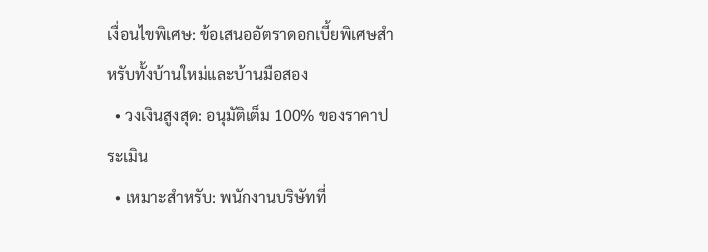เงื่อนไขพิเศษ: ข้อเสนออัตราดอกเบี้ยพิเศษสำหรับทั้งบ้านใหม่และบ้านมือสอง
  • วงเงินสูงสุด: อนุมัติเต็ม 100% ของราคาประเมิน
  • เหมาะสำหรับ: พนักงานบริษัทที่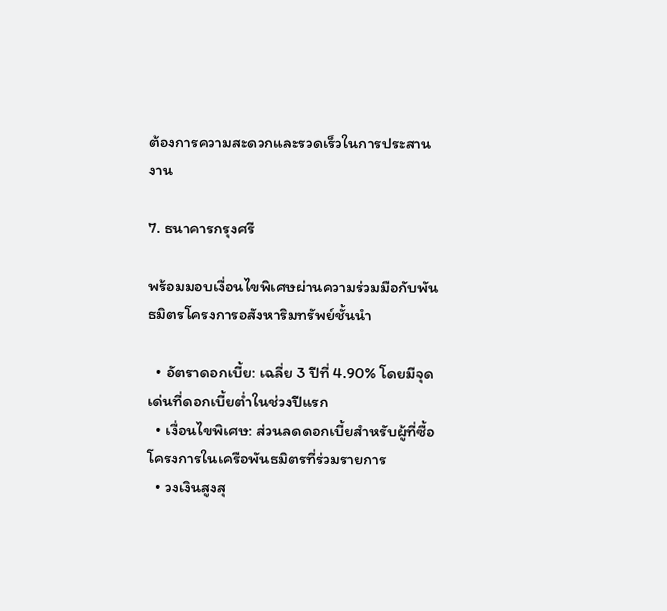ต้องการความสะดวกและรวดเร็วในการประสานงาน

7. ธนาคารกรุงศรี

พร้อมมอบเงื่อนไขพิเศษผ่านความร่วมมือกับพันธมิตรโครงการอสังหาริมทรัพย์ชั้นนำ

  • อัตราดอกเบี้ย: เฉลี่ย 3 ปีที่ 4.90% โดยมีจุดเด่นที่ดอกเบี้ยต่ำในช่วงปีแรก
  • เงื่อนไขพิเศษ: ส่วนลดดอกเบี้ยสำหรับผู้ที่ซื้อโครงการในเครือพันธมิตรที่ร่วมรายการ
  • วงเงินสูงสุ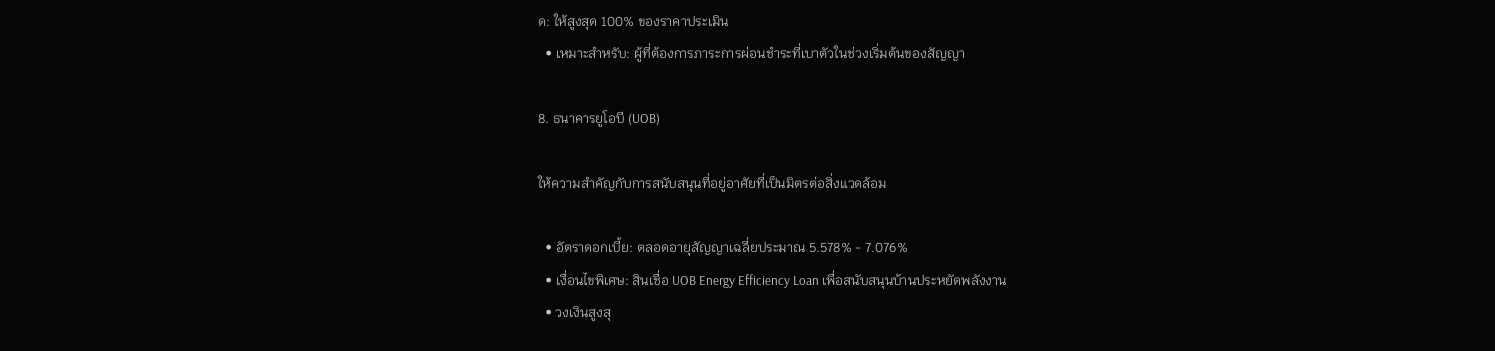ด: ให้สูงสุด 100% ของราคาประเมิน
  • เหมาะสำหรับ: ผู้ที่ต้องการภาระการผ่อนชำระที่เบาตัวในช่วงเริ่มต้นของสัญญา

8. ธนาคารยูโอบี (UOB)

ให้ความสำคัญกับการสนับสนุนที่อยู่อาศัยที่เป็นมิตรต่อสิ่งแวดล้อม

  • อัตราดอกเบี้ย: ตลอดอายุสัญญาเฉลี่ยประมาณ 5.578% - 7.076%
  • เงื่อนไขพิเศษ: สินเชื่อ UOB Energy Efficiency Loan เพื่อสนับสนุนบ้านประหยัดพลังงาน
  • วงเงินสูงสุ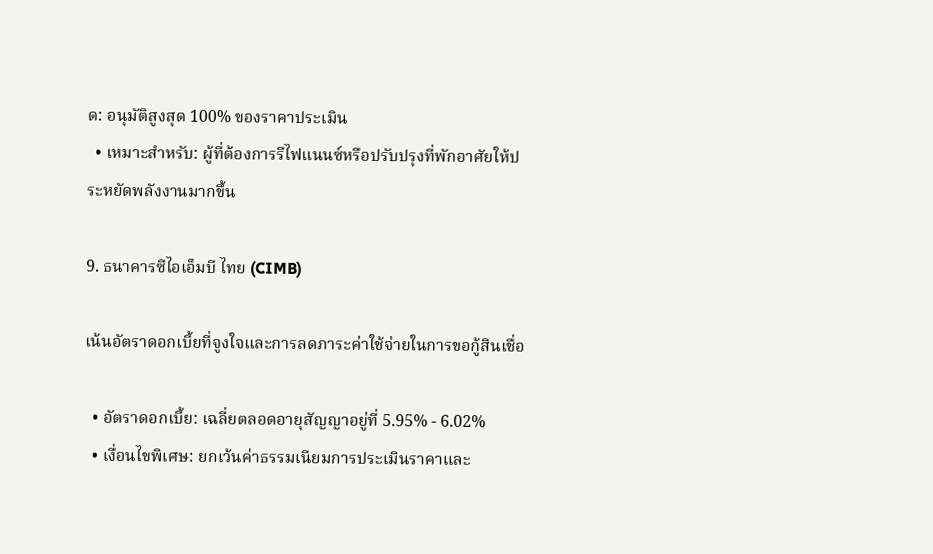ด: อนุมัติสูงสุด 100% ของราคาประเมิน
  • เหมาะสำหรับ: ผู้ที่ต้องการรีไฟแนนซ์หรือปรับปรุงที่พักอาศัยให้ประหยัดพลังงานมากขึ้น

9. ธนาคารซีไอเอ็มบี ไทย (CIMB)

เน้นอัตราดอกเบี้ยที่จูงใจและการลดภาระค่าใช้จ่ายในการขอกู้สินเชื่อ

  • อัตราดอกเบี้ย: เฉลี่ยตลอดอายุสัญญาอยู่ที่ 5.95% - 6.02%
  • เงื่อนไขพิเศษ: ยกเว้นค่าธรรมเนียมการประเมินราคาและ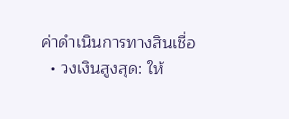ค่าดำเนินการทางสินเชื่อ
  • วงเงินสูงสุด: ให้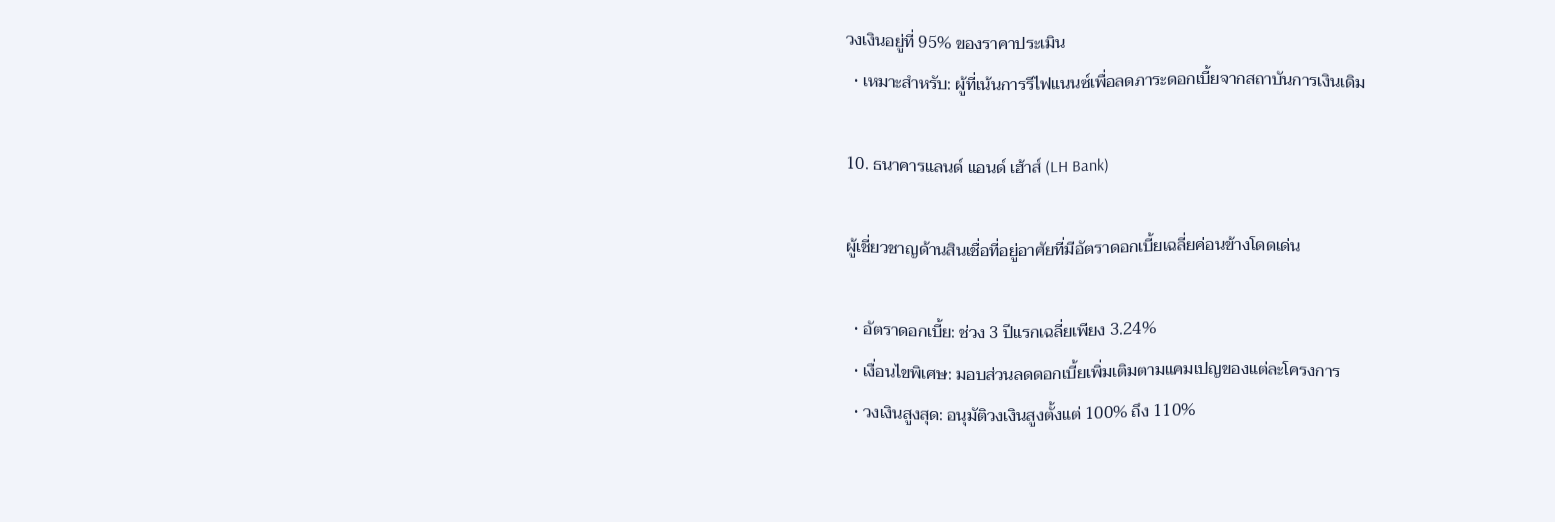วงเงินอยู่ที่ 95% ของราคาประเมิน
  • เหมาะสำหรับ: ผู้ที่เน้นการรีไฟแนนซ์เพื่อลดภาระดอกเบี้ยจากสถาบันการเงินเดิม

10. ธนาคารแลนด์ แอนด์ เฮ้าส์ (LH Bank)

ผู้เชี่ยวชาญด้านสินเชื่อที่อยู่อาศัยที่มีอัตราดอกเบี้ยเฉลี่ยค่อนข้างโดดเด่น

  • อัตราดอกเบี้ย: ช่วง 3 ปีแรกเฉลี่ยเพียง 3.24%
  • เงื่อนไขพิเศษ: มอบส่วนลดดอกเบี้ยเพิ่มเติมตามแคมเปญของแต่ละโครงการ
  • วงเงินสูงสุด: อนุมัติวงเงินสูงตั้งแต่ 100% ถึง 110%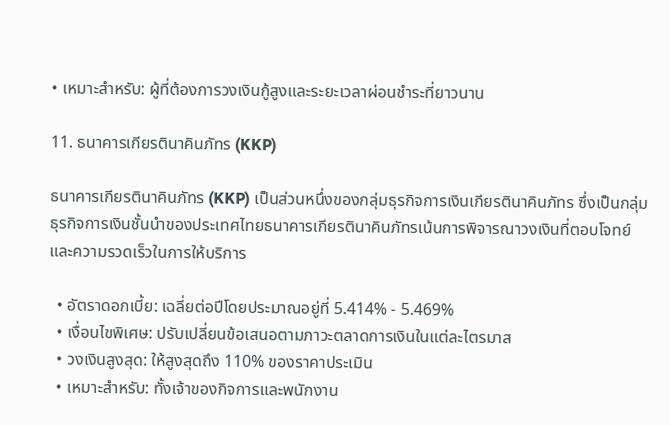• เหมาะสำหรับ: ผู้ที่ต้องการวงเงินกู้สูงและระยะเวลาผ่อนชำระที่ยาวนาน

11. ธนาคารเกียรตินาคินภัทร (KKP)

ธนาคารเกียรตินาคินภัทร (KKP) เป็นส่วนหนึ่งของกลุ่มธุรกิจการเงินเกียรตินาคินภัทร ซึ่งเป็นกลุ่มธุรกิจการเงินชั้นนำของประเทศไทยธนาคารเกียรตินาคินภัทรเน้นการพิจารณาวงเงินที่ตอบโจทย์และความรวดเร็วในการให้บริการ

  • อัตราดอกเบี้ย: เฉลี่ยต่อปีโดยประมาณอยู่ที่ 5.414% - 5.469%
  • เงื่อนไขพิเศษ: ปรับเปลี่ยนข้อเสนอตามภาวะตลาดการเงินในแต่ละไตรมาส
  • วงเงินสูงสุด: ให้สูงสุดถึง 110% ของราคาประเมิน
  • เหมาะสำหรับ: ทั้งเจ้าของกิจการและพนักงาน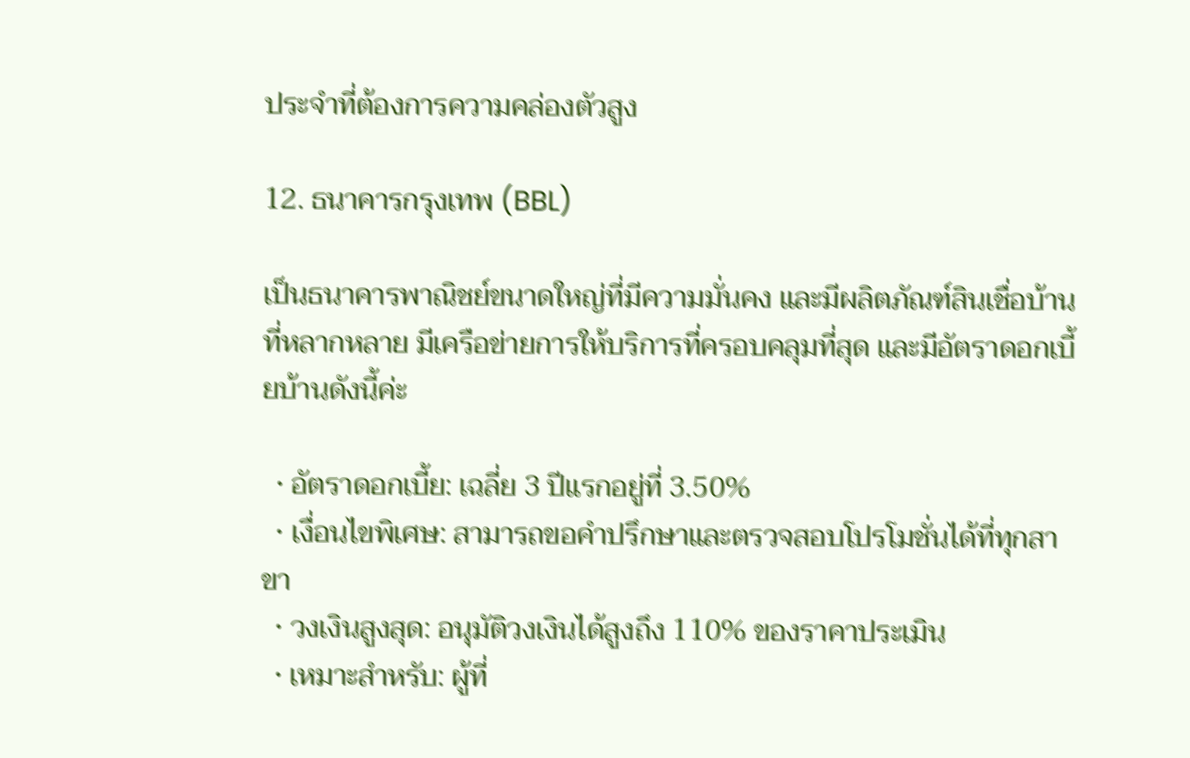ประจำที่ต้องการความคล่องตัวสูง

12. ธนาคารกรุงเทพ (BBL)

เป็นธนาคารพาณิชย์ขนาดใหญ่ที่มีความมั่นคง และมีผลิตภัณฑ์สินเชื่อบ้านที่หลากหลาย มีเครือข่ายการให้บริการที่ครอบคลุมที่สุด และมีอัตราดอกเบี้ยบ้านดังนี้ค่ะ

  • อัตราดอกเบี้ย: เฉลี่ย 3 ปีแรกอยู่ที่ 3.50%
  • เงื่อนไขพิเศษ: สามารถขอคำปรึกษาและตรวจสอบโปรโมชั่นได้ที่ทุกสาขา
  • วงเงินสูงสุด: อนุมัติวงเงินได้สูงถึง 110% ของราคาประเมิน
  • เหมาะสำหรับ: ผู้ที่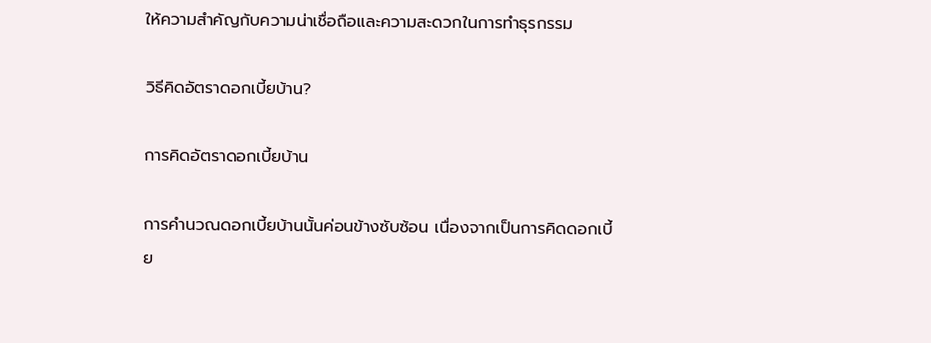ให้ความสำคัญกับความน่าเชื่อถือและความสะดวกในการทำธุรกรรม

วิธีคิดอัตราดอกเบี้ยบ้าน?

การคิดอัตราดอกเบี้ยบ้าน

การคำนวณดอกเบี้ยบ้านนั้นค่อนข้างซับซ้อน เนื่องจากเป็นการคิดดอกเบี้ย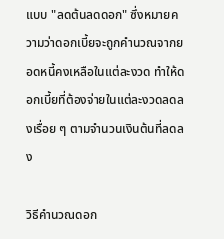แบบ "ลดต้นลดดอก" ซึ่งหมายความว่าดอกเบี้ยจะถูกคำนวณจากยอดหนี้คงเหลือในแต่ละงวด ทำให้ดอกเบี้ยที่ต้องจ่ายในแต่ละงวดลดลงเรื่อย ๆ ตามจำนวนเงินต้นที่ลดลง

วิธีคำนวณดอก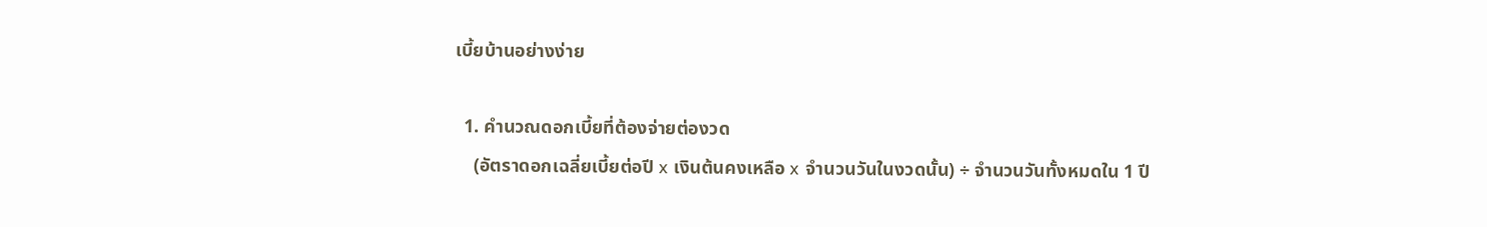เบี้ยบ้านอย่างง่าย

  1. คำนวณดอกเบี้ยที่ต้องจ่ายต่องวด
    (อัตราดอกเฉลี่ยเบี้ยต่อปี x เงินต้นคงเหลือ x จำนวนวันในงวดนั้น) ÷ จำนวนวันทั้งหมดใน 1 ปี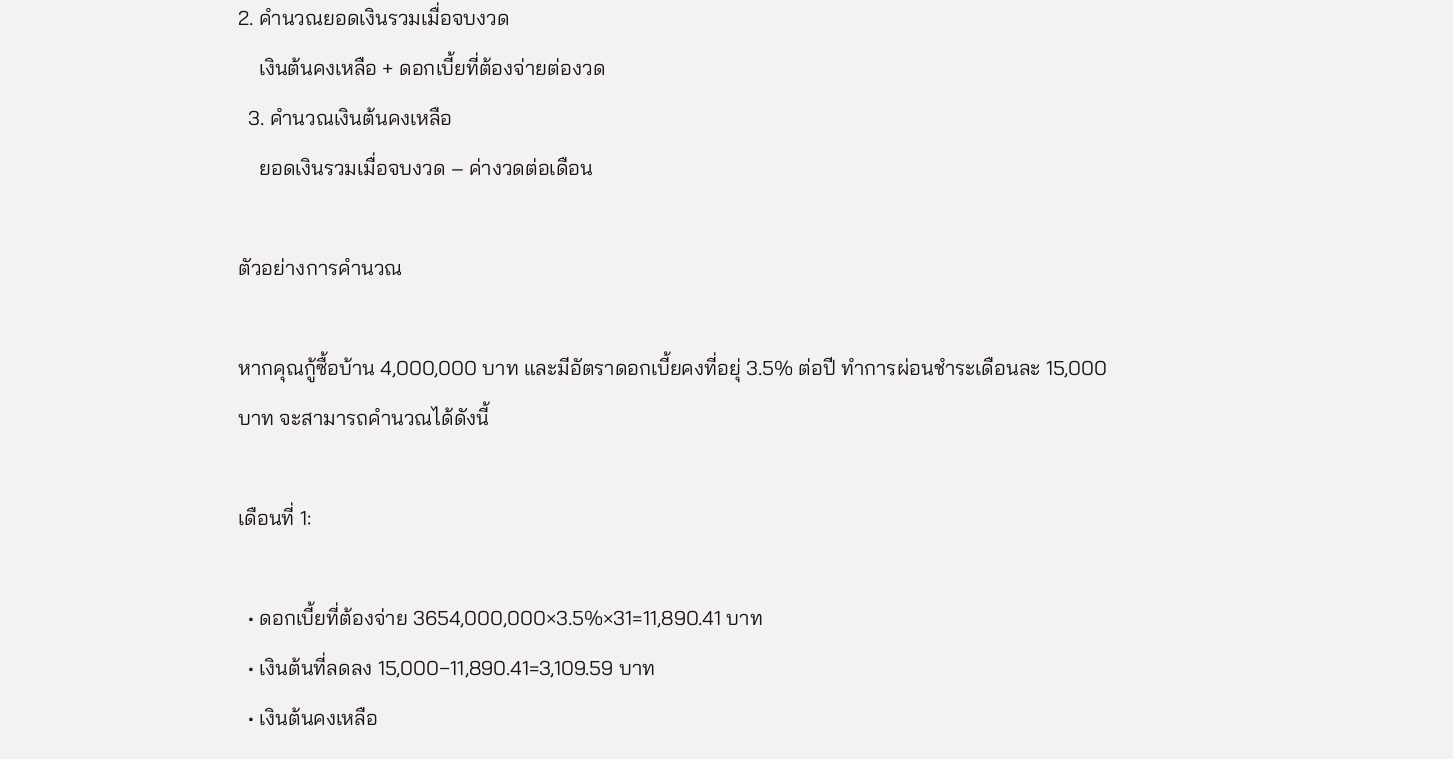2. คำนวณยอดเงินรวมเมื่อจบงวด
    เงินต้นคงเหลือ + ดอกเบี้ยที่ต้องจ่ายต่องวด
  3. คำนวณเงินต้นคงเหลือ
    ยอดเงินรวมเมื่อจบงวด – ค่างวดต่อเดือน

ตัวอย่างการคำนวณ

หากคุณกู้ซื้อบ้าน 4,000,000 บาท และมีอัตราดอกเบี้ยคงที่อยุ่ 3.5% ต่อปี ทำการผ่อนชำระเดือนละ 15,000 บาท จะสามารถคำนวณได้ดังนี้

เดือนที่ 1:

  • ดอกเบี้ยที่ต้องจ่าย 3654,000,000×3.5%×31=11,890.41 บาท
  • เงินต้นที่ลดลง 15,000−11,890.41=3,109.59 บาท
  • เงินต้นคงเหลือ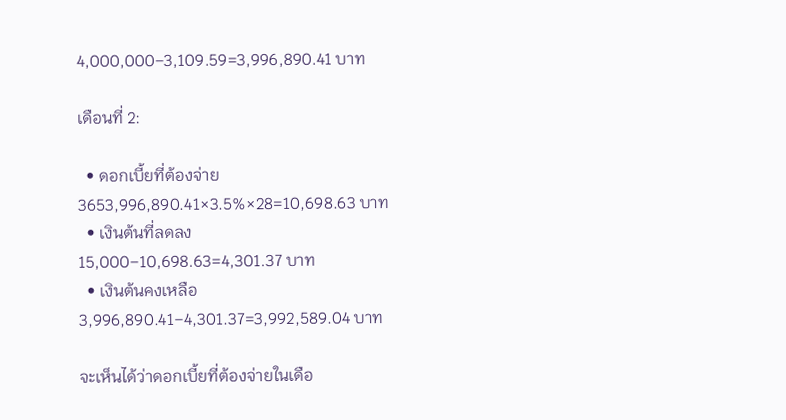4,000,000−3,109.59=3,996,890.41 บาท

เดือนที่ 2:

  • ดอกเบี้ยที่ต้องจ่าย 3653,996,890.41×3.5%×28=10,698.63 บาท
  • เงินต้นที่ลดลง 15,000−10,698.63=4,301.37 บาท
  • เงินต้นคงเหลือ 3,996,890.41−4,301.37=3,992,589.04 บาท

จะเห็นได้ว่าดอกเบี้ยที่ต้องจ่ายในเดือ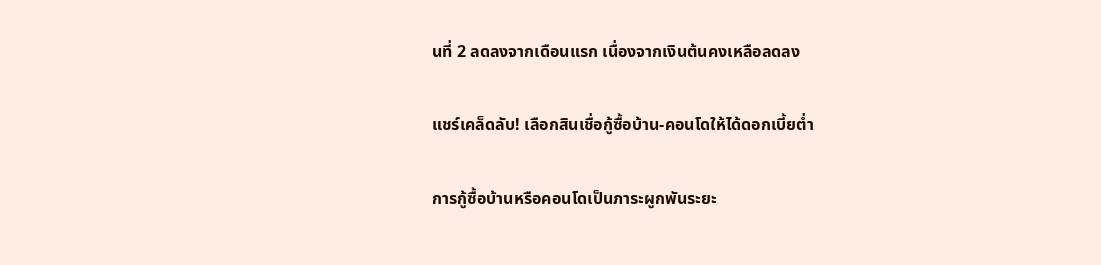นที่ 2 ลดลงจากเดือนแรก เนื่องจากเงินต้นคงเหลือลดลง

แชร์เคล็ดลับ! เลือกสินเชื่อกู้ซื้อบ้าน-คอนโดให้ได้ดอกเบี้ยต่ำ

การกู้ซื้อบ้านหรือคอนโดเป็นภาระผูกพันระยะ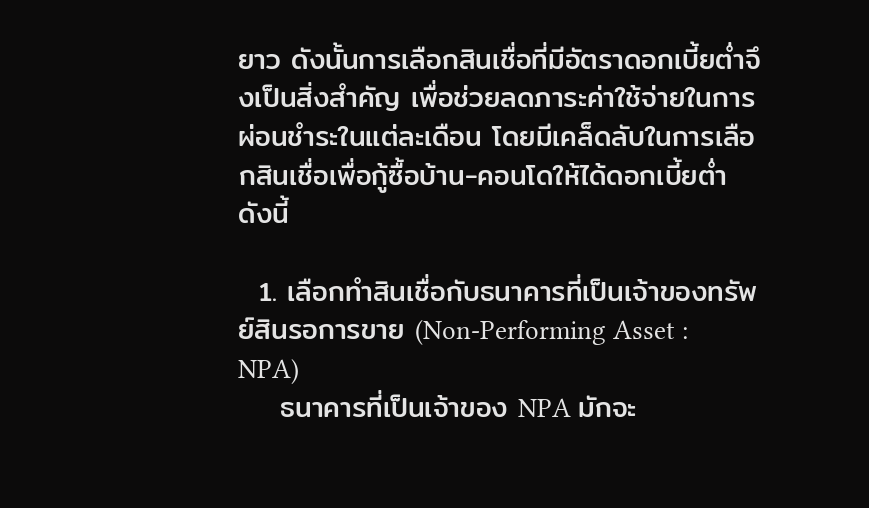ยาว ดังนั้นการเลือกสินเชื่อที่มีอัตราดอกเบี้ยต่ำจึงเป็นสิ่งสำคัญ เพื่อช่วยลดภาระค่าใช้จ่ายในการผ่อนชำระในแต่ละเดือน โดยมีเคล็ดลับในการเลือกสินเชื่อเพื่อกู้ซื้อบ้าน-คอนโดให้ได้ดอกเบี้ยต่ำ ดังนี้

  1. เลือกทำสินเชื่อกับธนาคารที่เป็นเจ้าของทรัพย์สินรอการขาย (Non-Performing Asset : NPA)
    ธนาคารที่เป็นเจ้าของ NPA มักจะ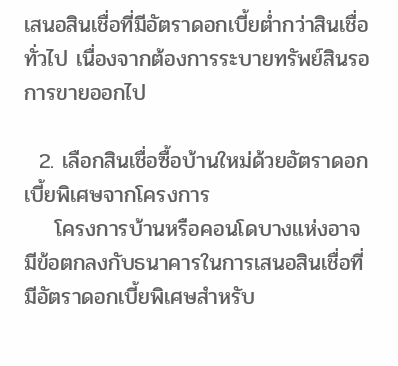เสนอสินเชื่อที่มีอัตราดอกเบี้ยต่ำกว่าสินเชื่อทั่วไป เนื่องจากต้องการระบายทรัพย์สินรอการขายออกไป

  2. เลือกสินเชื่อซื้อบ้านใหม่ด้วยอัตราดอกเบี้ยพิเศษจากโครงการ
    โครงการบ้านหรือคอนโดบางแห่งอาจมีข้อตกลงกับธนาคารในการเสนอสินเชื่อที่มีอัตราดอกเบี้ยพิเศษสำหรับ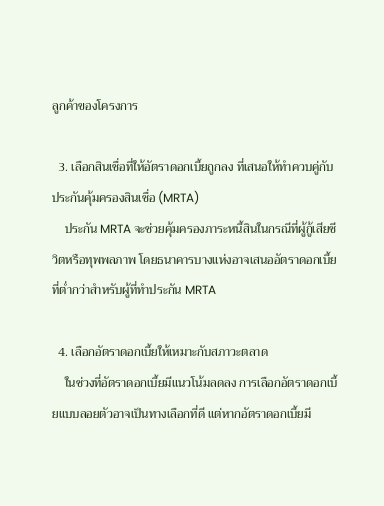ลูกค้าของโครงการ

  3. เลือกสินเชื่อที่ให้อัตราดอกเบี้ยถูกลง ที่เสนอให้ทำควบคู่กับประกันคุ้มครองสินเชื่อ (MRTA)
    ประกัน MRTA จะช่วยคุ้มครองภาระหนี้สินในกรณีที่ผู้กู้เสียชีวิตหรือทุพพลภาพ โดยธนาคารบางแห่งอาจเสนออัตราดอกเบี้ยที่ต่ำกว่าสำหรับผู้ที่ทำประกัน MRTA

  4. เลือกอัตราดอกเบี้ยให้เหมาะกับสภาวะตลาด
    ในช่วงที่อัตราดอกเบี้ยมีแนวโน้มลดลง การเลือกอัตราดอกเบี้ยแบบลอยตัวอาจเป็นทางเลือกที่ดี แต่หากอัตราดอกเบี้ยมี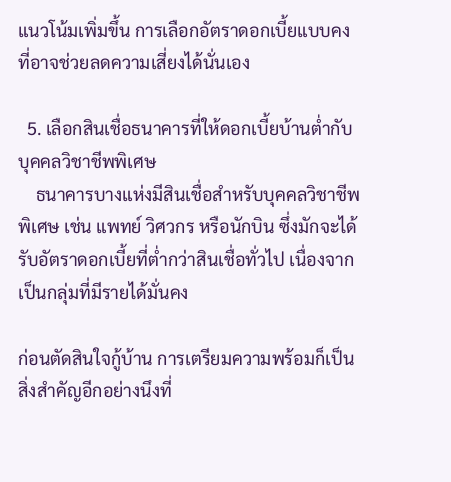แนวโน้มเพิ่มขึ้น การเลือกอัตราดอกเบี้ยแบบคงที่อาจช่วยลดความเสี่ยงได้นั่นเอง

  5. เลือกสินเชื่อธนาคารที่ให้ดอกเบี้ยบ้านต่ำกับบุคคลวิชาชีพพิเศษ
    ธนาคารบางแห่งมีสินเชื่อสำหรับบุคคลวิชาชีพพิเศษ เช่น แพทย์ วิศวกร หรือนักบิน ซึ่งมักจะได้รับอัตราดอกเบี้ยที่ต่ำกว่าสินเชื่อทั่วไป เนื่องจากเป็นกลุ่มที่มีรายได้มั่นคง

ก่อนตัดสินใจกู้บ้าน การเตรียมความพร้อมก็เป็นสิ่งสำคัญอีกอย่างนึงที่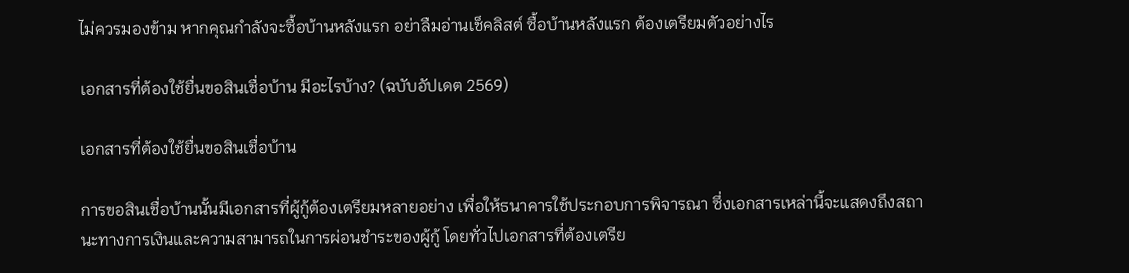ไม่ควรมองข้าม หากคุณกำลังจะซื้อบ้านหลังแรก อย่าลืมอ่านเช็คลิสต์ ซื้อบ้านหลังแรก ต้องเตรียมตัวอย่างไร

เอกสารที่ต้องใช้ยื่นขอสินเชื่อบ้าน มีอะไรบ้าง? (ฉบับอัปเดต 2569)

เอกสารที่ต้องใช้ยื่นขอสินเชื่อบ้าน

การขอสินเชื่อบ้านนั้นมีเอกสารที่ผู้กู้ต้องเตรียมหลายอย่าง เพื่อให้ธนาคารใช้ประกอบการพิจารณา ซึ่งเอกสารเหล่านี้จะแสดงถึงสถานะทางการเงินและความสามารถในการผ่อนชำระของผู้กู้ โดยทั่วไปเอกสารที่ต้องเตรีย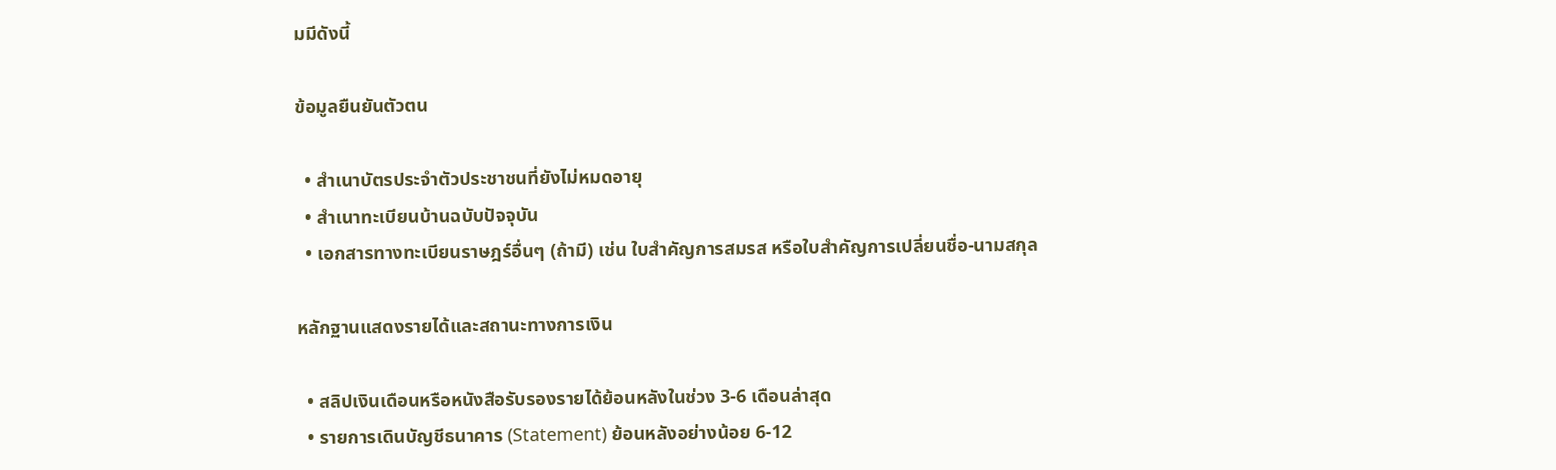มมีดังนี้

ข้อมูลยืนยันตัวตน

  • สำเนาบัตรประจำตัวประชาชนที่ยังไม่หมดอายุ
  • สำเนาทะเบียนบ้านฉบับปัจจุบัน
  • เอกสารทางทะเบียนราษฎร์อื่นๆ (ถ้ามี) เช่น ใบสำคัญการสมรส หรือใบสำคัญการเปลี่ยนชื่อ-นามสกุล

หลักฐานแสดงรายได้และสถานะทางการเงิน

  • สลิปเงินเดือนหรือหนังสือรับรองรายได้ย้อนหลังในช่วง 3-6 เดือนล่าสุด
  • รายการเดินบัญชีธนาคาร (Statement) ย้อนหลังอย่างน้อย 6-12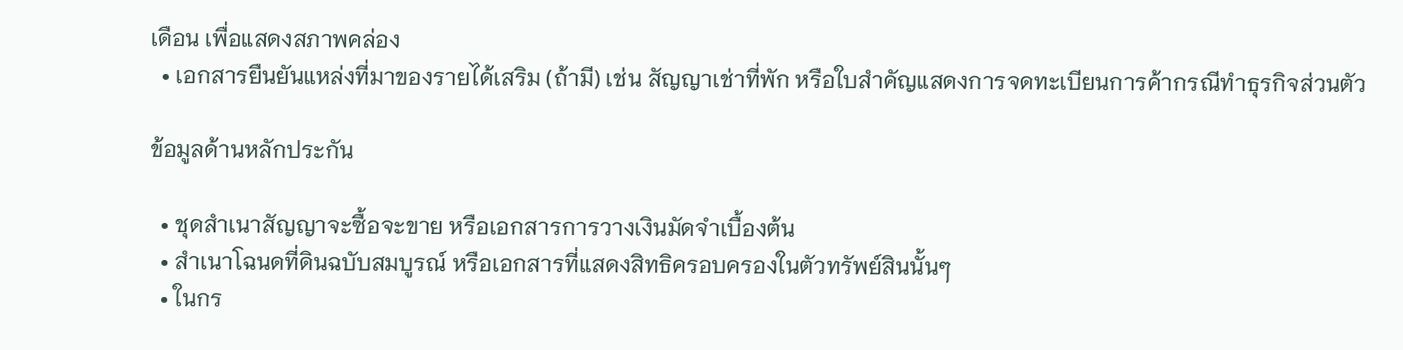เดือน เพื่อแสดงสภาพคล่อง
  • เอกสารยืนยันแหล่งที่มาของรายได้เสริม (ถ้ามี) เช่น สัญญาเช่าที่พัก หรือใบสำคัญแสดงการจดทะเบียนการค้ากรณีทำธุรกิจส่วนตัว

ข้อมูลด้านหลักประกัน

  • ชุดสำเนาสัญญาจะซื้อจะขาย หรือเอกสารการวางเงินมัดจำเบื้องต้น
  • สำเนาโฉนดที่ดินฉบับสมบูรณ์ หรือเอกสารที่แสดงสิทธิครอบครองในตัวทรัพย์สินนั้นๆ
  • ในกร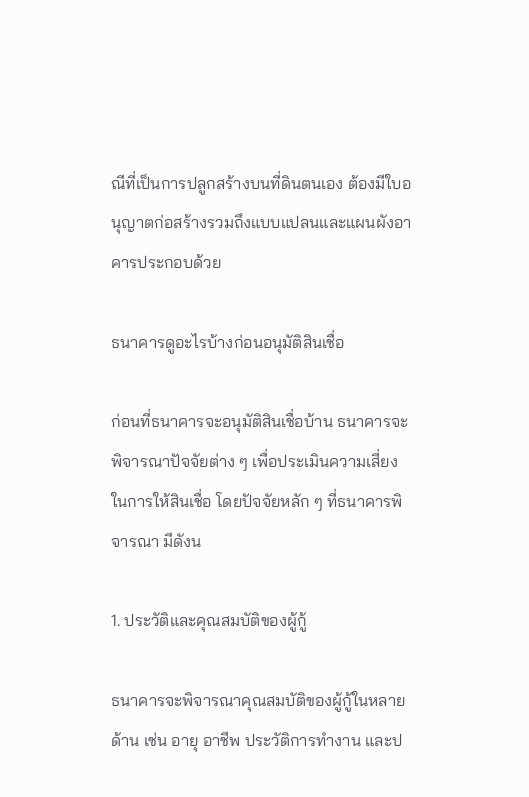ณีที่เป็นการปลูกสร้างบนที่ดินตนเอง ต้องมีใบอนุญาตก่อสร้างรวมถึงแบบแปลนและแผนผังอาคารประกอบด้วย

ธนาคารดูอะไรบ้างก่อนอนุมัติสินเชื่อ

ก่อนที่ธนาคารจะอนุมัติสินเชื่อบ้าน ธนาคารจะพิจารณาปัจจัยต่าง ๆ เพื่อประเมินความเสี่ยงในการให้สินเชื่อ โดยปัจจัยหลัก ๆ ที่ธนาคารพิจารณา มีดังน

1. ประวัติและคุณสมบัติของผู้กู้

ธนาคารจะพิจารณาคุณสมบัติของผู้กู้ในหลายด้าน เช่น อายุ อาชีพ ประวัติการทำงาน และป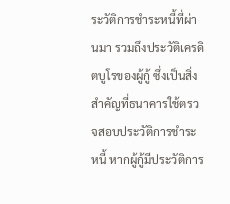ระวัติการชำระหนี้ที่ผ่านมา รวมถึงประวัติเครดิตบูโรของผู้กู้ ซึ่งเป็นสิ่งสำคัญที่ธนาคารใช้ตรวจสอบประวัติการชำระหนี้ หากผู้กู้มีประวัติการ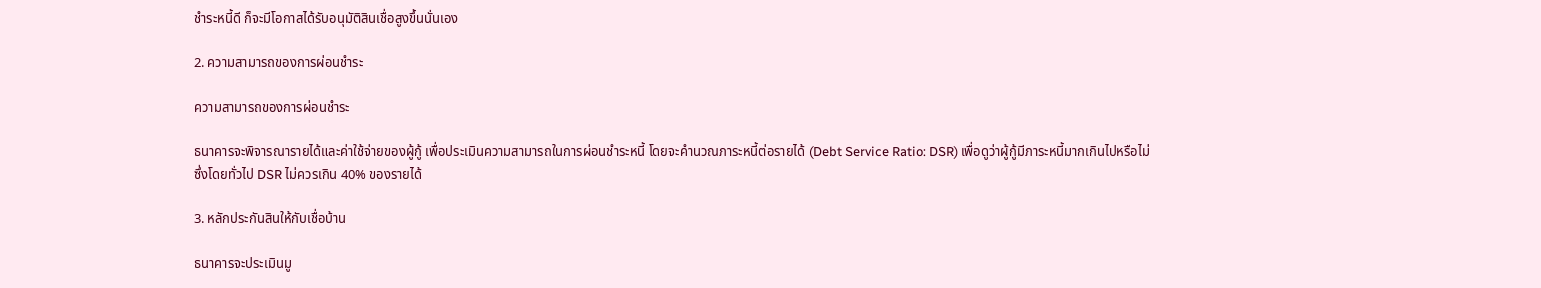ชำระหนี้ดี ก็จะมีโอกาสได้รับอนุมัติสินเชื่อสูงขึ้นนั่นเอง

2. ความสามารถของการผ่อนชำระ

ความสามารถของการผ่อนชำระ

ธนาคารจะพิจารณารายได้และค่าใช้จ่ายของผู้กู้ เพื่อประเมินความสามารถในการผ่อนชำระหนี้ โดยจะคำนวณภาระหนี้ต่อรายได้ (Debt Service Ratio: DSR) เพื่อดูว่าผู้กู้มีภาระหนี้มากเกินไปหรือไม่ ซึ่งโดยทั่วไป DSR ไม่ควรเกิน 40% ของรายได้

3. หลักประกันสินให้กับเชื่อบ้าน

ธนาคารจะประเมินมู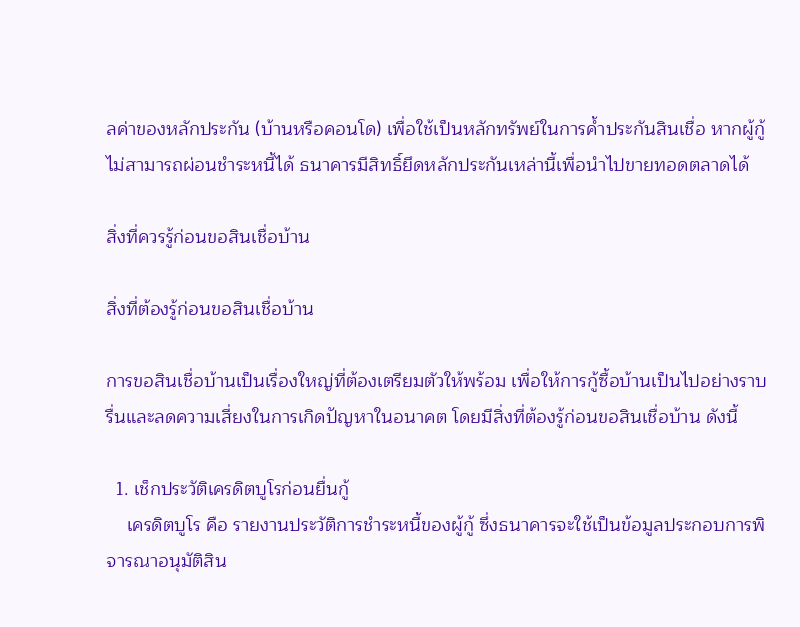ลค่าของหลักประกัน (บ้านหรือคอนโด) เพื่อใช้เป็นหลักทรัพย์ในการค้ำประกันสินเชื่อ หากผู้กู้ไม่สามารถผ่อนชำระหนี้ได้ ธนาคารมีสิทธิ์ยึดหลักประกันเหล่านี้เพื่อนำไปขายทอดตลาดได้

สิ่งที่ควรรู้ก่อนขอสินเชื่อบ้าน

สิ่งที่ต้องรู้ก่อนขอสินเชื่อบ้าน

การขอสินเชื่อบ้านเป็นเรื่องใหญ่ที่ต้องเตรียมตัวให้พร้อม เพื่อให้การกู้ซื้อบ้านเป็นไปอย่างราบรื่นและลดความเสี่ยงในการเกิดปัญหาในอนาคต โดยมีสิ่งที่ต้องรู้ก่อนขอสินเชื่อบ้าน ดังนี้

  1. เช็กประวัติเครดิตบูโรก่อนยื่นกู้
    เครดิตบูโร คือ รายงานประวัติการชำระหนี้ของผู้กู้ ซึ่งธนาคารจะใช้เป็นข้อมูลประกอบการพิจารณาอนุมัติสิน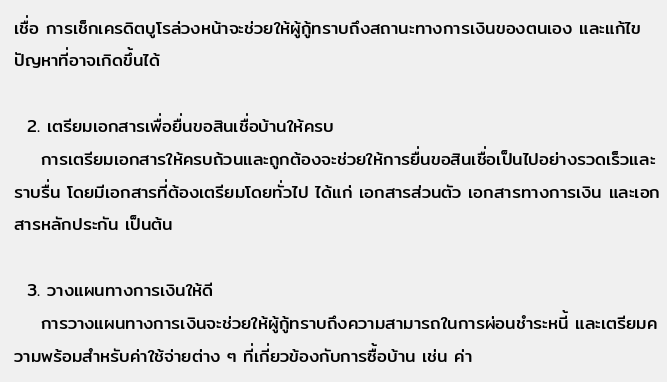เชื่อ การเช็กเครดิตบูโรล่วงหน้าจะช่วยให้ผู้กู้ทราบถึงสถานะทางการเงินของตนเอง และแก้ไขปัญหาที่อาจเกิดขึ้นได้

  2. เตรียมเอกสารเพื่อยื่นขอสินเชื่อบ้านให้ครบ
    การเตรียมเอกสารให้ครบถ้วนและถูกต้องจะช่วยให้การยื่นขอสินเชื่อเป็นไปอย่างรวดเร็วและราบรื่น โดยมีเอกสารที่ต้องเตรียมโดยทั่วไป ได้แก่ เอกสารส่วนตัว เอกสารทางการเงิน และเอกสารหลักประกัน เป็นต้น

  3. วางแผนทางการเงินให้ดี
    การวางแผนทางการเงินจะช่วยให้ผู้กู้ทราบถึงความสามารถในการผ่อนชำระหนี้ และเตรียมความพร้อมสำหรับค่าใช้จ่ายต่าง ๆ ที่เกี่ยวข้องกับการซื้อบ้าน เช่น ค่า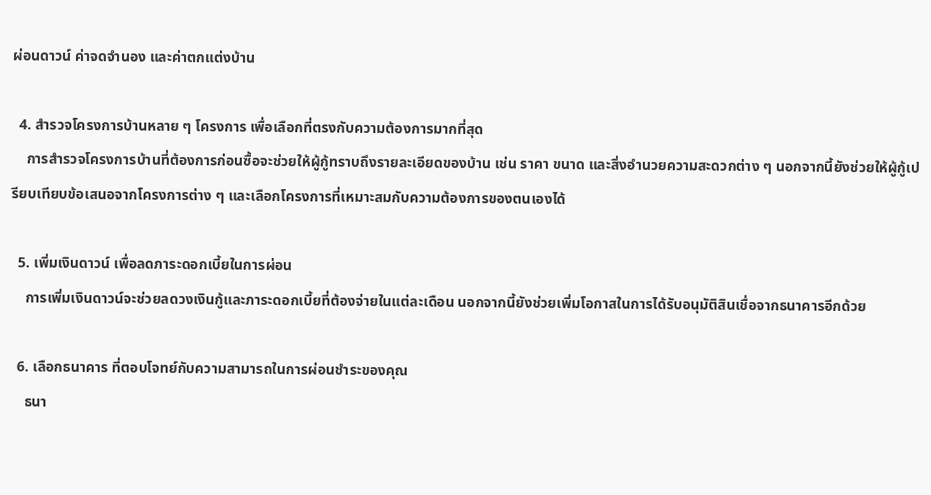ผ่อนดาวน์ ค่าจดจำนอง และค่าตกแต่งบ้าน

  4. สำรวจโครงการบ้านหลาย ๆ โครงการ เพื่อเลือกที่ตรงกับความต้องการมากที่สุด
    การสำรวจโครงการบ้านที่ต้องการก่อนซื้อจะช่วยให้ผู้กู้ทราบถึงรายละเอียดของบ้าน เช่น ราคา ขนาด และสิ่งอำนวยความสะดวกต่าง ๆ นอกจากนี้ยังช่วยให้ผู้กู้เปรียบเทียบข้อเสนอจากโครงการต่าง ๆ และเลือกโครงการที่เหมาะสมกับความต้องการของตนเองได้

  5. เพิ่มเงินดาวน์ เพื่อลดภาระดอกเบี้ยในการผ่อน
    การเพิ่มเงินดาวน์จะช่วยลดวงเงินกู้และภาระดอกเบี้ยที่ต้องจ่ายในแต่ละเดือน นอกจากนี้ยังช่วยเพิ่มโอกาสในการได้รับอนุมัติสินเชื่อจากธนาคารอีกด้วย

  6. เลือกธนาคาร ที่ตอบโจทย์กับความสามารถในการผ่อนชำระของคุณ
    ธนา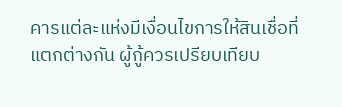คารแต่ละแห่งมีเงื่อนไขการให้สินเชื่อที่แตกต่างกัน ผู้กู้ควรเปรียบเทียบ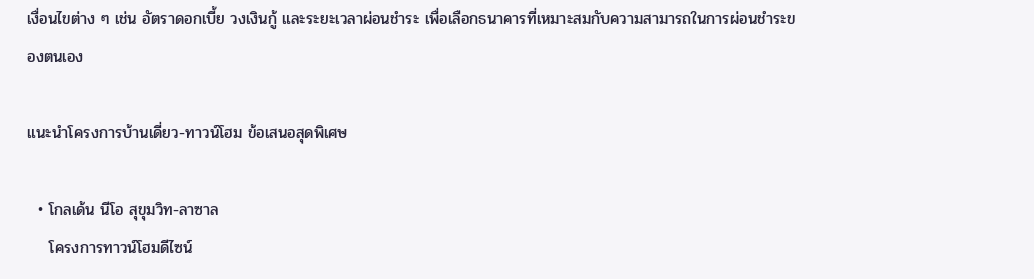เงื่อนไขต่าง ๆ เช่น อัตราดอกเบี้ย วงเงินกู้ และระยะเวลาผ่อนชำระ เพื่อเลือกธนาคารที่เหมาะสมกับความสามารถในการผ่อนชำระของตนเอง

แนะนำโครงการบ้านเดี่ยว-ทาวน์โฮม ข้อเสนอสุดพิเศษ

  • โกลเด้น นีโอ สุขุมวิท-ลาซาล
    โครงการทาวน์โฮมดีไซน์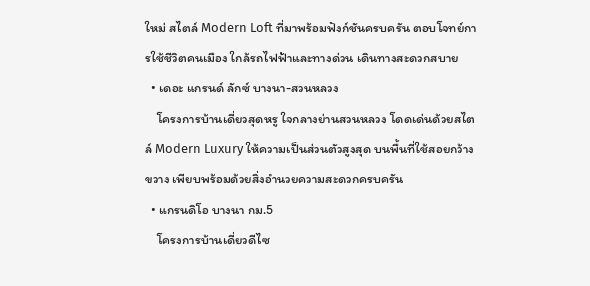ใหม่ สไตล์ Modern Loft ที่มาพร้อมฟังก์ชันครบครัน ตอบโจทย์การใช้ชีวิตคนเมือง ใกล้รถไฟฟ้าและทางด่วน เดินทางสะดวกสบาย
  • เดอะ แกรนด์ ลักซ์ บางนา-สวนหลวง
    โครงการบ้านเดี่ยวสุดหรู ใจกลางย่านสวนหลวง โดดเด่นด้วยสไตล์ Modern Luxury ให้ความเป็นส่วนตัวสูงสุด บนพื้นที่ใช้สอยกว้างขวาง เพียบพร้อมด้วยสิ่งอำนวยความสะดวกครบครัน
  • แกรนดิโอ บางนา กม.5
    โครงการบ้านเดี่ยวดีไซ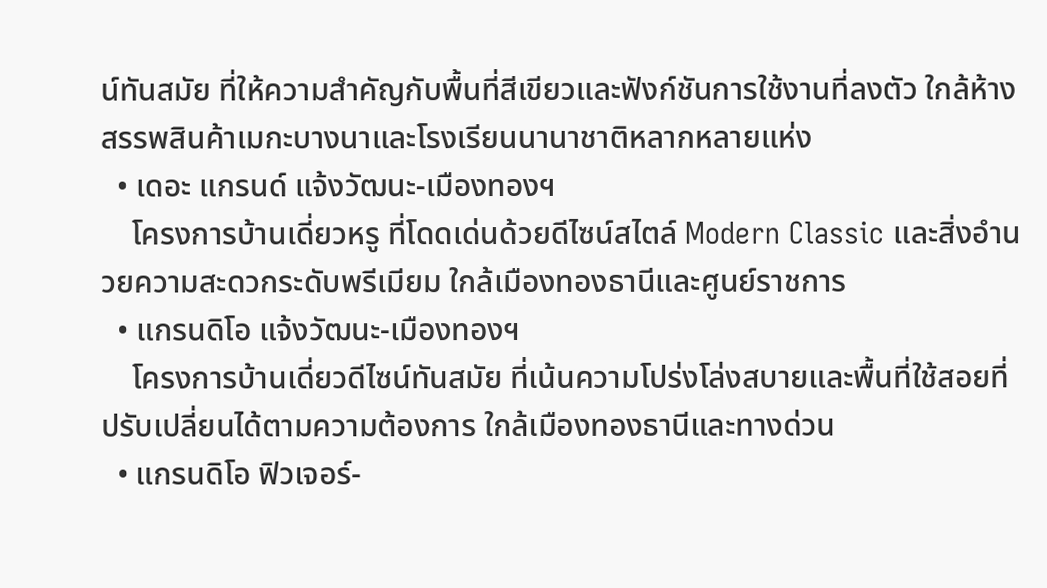น์ทันสมัย ที่ให้ความสำคัญกับพื้นที่สีเขียวและฟังก์ชันการใช้งานที่ลงตัว ใกล้ห้างสรรพสินค้าเมกะบางนาและโรงเรียนนานาชาติหลากหลายแห่ง
  • เดอะ แกรนด์ แจ้งวัฒนะ-เมืองทองฯ
    โครงการบ้านเดี่ยวหรู ที่โดดเด่นด้วยดีไซน์สไตล์ Modern Classic และสิ่งอำนวยความสะดวกระดับพรีเมียม ใกล้เมืองทองธานีและศูนย์ราชการ
  • แกรนดิโอ แจ้งวัฒนะ-เมืองทองฯ
    โครงการบ้านเดี่ยวดีไซน์ทันสมัย ที่เน้นความโปร่งโล่งสบายและพื้นที่ใช้สอยที่ปรับเปลี่ยนได้ตามความต้องการ ใกล้เมืองทองธานีและทางด่วน
  • แกรนดิโอ ฟิวเจอร์-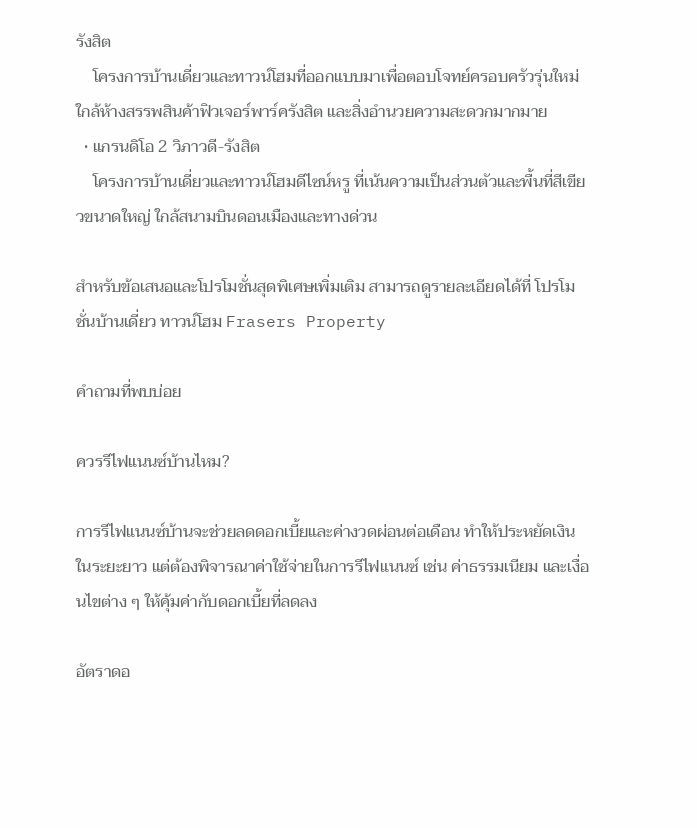รังสิต
    โครงการบ้านเดี่ยวและทาวน์โฮมที่ออกแบบมาเพื่อตอบโจทย์ครอบครัวรุ่นใหม่ ใกล้ห้างสรรพสินค้าฟิวเจอร์พาร์ครังสิต และสิ่งอำนวยความสะดวกมากมาย
  • แกรนดิโอ 2 วิภาวดี-รังสิต
    โครงการบ้านเดี่ยวและทาวน์โฮมดีไซน์หรู ที่เน้นความเป็นส่วนตัวและพื้นที่สีเขียวขนาดใหญ่ ใกล้สนามบินดอนเมืองและทางด่วน

สำหรับข้อเสนอและโปรโมชั่นสุดพิเศษเพิ่มเติม สามารถดูรายละเอียดได้ที่ โปรโมชั่นบ้านเดี่ยว ทาวน์โฮม Frasers Property

คำถามที่พบบ่อย

ควรรีไฟแนนซ์บ้านไหม?

การรีไฟแนนซ์บ้านจะช่วยลดดอกเบี้ยและค่างวดผ่อนต่อเดือน ทำให้ประหยัดเงินในระยะยาว แต่ต้องพิจารณาค่าใช้จ่ายในการรีไฟแนนซ์ เช่น ค่าธรรมเนียม และเงื่อนไขต่าง ๆ ให้คุ้มค่ากับดอกเบี้ยที่ลดลง

อัตราดอ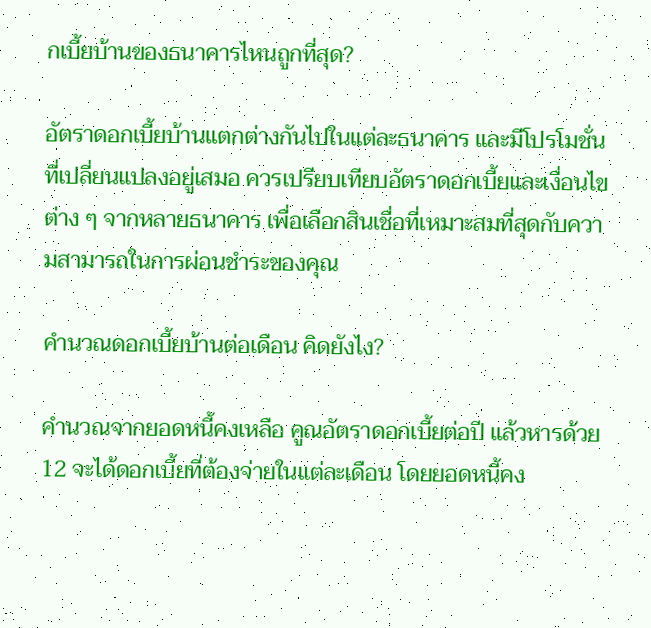กเบี้ยบ้านของธนาคารไหนถูกที่สุด?

อัตราดอกเบี้ยบ้านแตกต่างกันไปในแต่ละธนาคาร และมีโปรโมชั่นที่เปลี่ยนแปลงอยู่เสมอ ควรเปรียบเทียบอัตราดอกเบี้ยและเงื่อนไขต่าง ๆ จากหลายธนาคาร เพื่อเลือกสินเชื่อที่เหมาะสมที่สุดกับความสามารถในการผ่อนชำระของคุณ

คำนวณดอกเบี้ยบ้านต่อเดือน คิดยังไง?

คำนวณจากยอดหนี้คงเหลือ คูณอัตราดอกเบี้ยต่อปี แล้วหารด้วย 12 จะได้ดอกเบี้ยที่ต้องจ่ายในแต่ละเดือน โดยยอดหนี้คง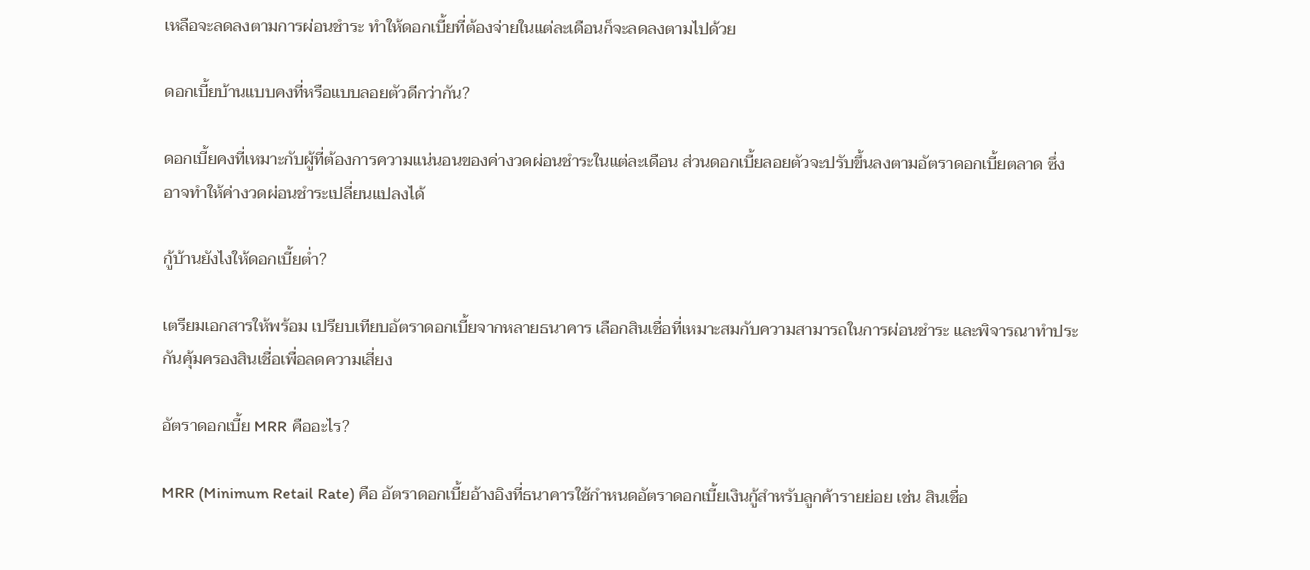เหลือจะลดลงตามการผ่อนชำระ ทำให้ดอกเบี้ยที่ต้องจ่ายในแต่ละเดือนก็จะลดลงตามไปด้วย

ดอกเบี้ยบ้านแบบคงที่หรือแบบลอยตัวดีกว่ากัน?

ดอกเบี้ยคงที่เหมาะกับผู้ที่ต้องการความแน่นอนของค่างวดผ่อนชำระในแต่ละเดือน ส่วนดอกเบี้ยลอยตัวจะปรับขึ้นลงตามอัตราดอกเบี้ยตลาด ซึ่งอาจทำให้ค่างวดผ่อนชำระเปลี่ยนแปลงได้

กู้บ้านยังไงให้ดอกเบี้ยต่ำ?

เตรียมเอกสารให้พร้อม เปรียบเทียบอัตราดอกเบี้ยจากหลายธนาคาร เลือกสินเชื่อที่เหมาะสมกับความสามารถในการผ่อนชำระ และพิจารณาทำประกันคุ้มครองสินเชื่อเพื่อลดความเสี่ยง

อัตราดอกเบี้ย MRR คืออะไร?

MRR (Minimum Retail Rate) คือ อัตราดอกเบี้ยอ้างอิงที่ธนาคารใช้กำหนดอัตราดอกเบี้ยเงินกู้สำหรับลูกค้ารายย่อย เช่น สินเชื่อ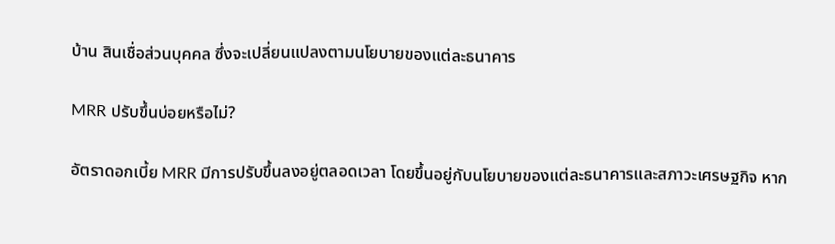บ้าน สินเชื่อส่วนบุคคล ซึ่งจะเปลี่ยนแปลงตามนโยบายของแต่ละธนาคาร

MRR ปรับขึ้นบ่อยหรือไม่?

อัตราดอกเบี้ย MRR มีการปรับขึ้นลงอยู่ตลอดเวลา โดยขึ้นอยู่กับนโยบายของแต่ละธนาคารและสภาวะเศรษฐกิจ หาก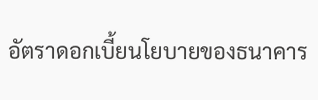อัตราดอกเบี้ยนโยบายของธนาคาร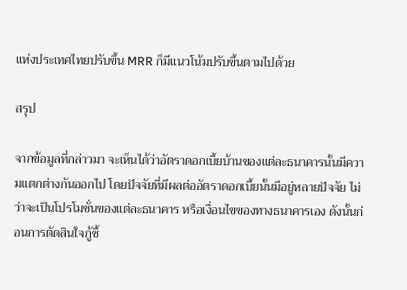แห่งประเทศไทยปรับขึ้น MRR ก็มีแนวโน้มปรับขึ้นตามไปด้วย

สรุป

จากข้อมูลที่กล่าวมา จะเห็นได้ว่าอัตราดอกเบี้ยบ้านของแต่ละธนาคารนั้นมีความแตกต่างกันออกไป โดยปัจจัยที่มีผลต่ออัตราดอกเบี้ยนั้นมีอยู่หลายปัจจัย ไม่ว่าจะเป็นโปรโมชั่นของแต่ละธนาคาร หรือเงื่อนไขของทางธนาคารเอง ดังนั้นก่อนการตัดสินใจกู้ซื้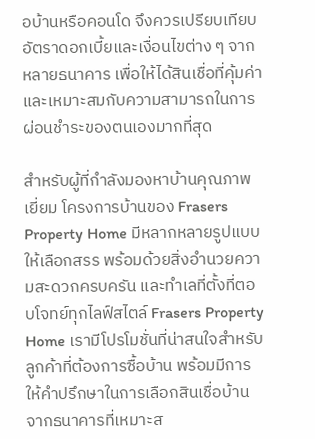อบ้านหรือคอนโด จึงควรเปรียบเทียบอัตราดอกเบี้ยและเงื่อนไขต่าง ๆ จากหลายธนาคาร เพื่อให้ได้สินเชื่อที่คุ้มค่าและเหมาะสมกับความสามารถในการผ่อนชำระของตนเองมากที่สุด

สำหรับผู้ที่กำลังมองหาบ้านคุณภาพเยี่ยม โครงการบ้านของ Frasers Property Home มีหลากหลายรูปแบบให้เลือกสรร พร้อมด้วยสิ่งอำนวยความสะดวกครบครัน และทำเลที่ตั้งที่ตอบโจทย์ทุกไลฟ์สไตล์ Frasers Property Home เรามีโปรโมชั่นที่น่าสนใจสำหรับลูกค้าที่ต้องการซื้อบ้าน พร้อมมีการให้คำปรึกษาในการเลือกสินเชื่อบ้านจากธนาคารที่เหมาะส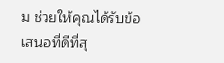ม ช่วยให้คุณได้รับข้อเสนอที่ดีที่สุ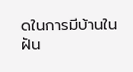ดในการมีบ้านในฝัน